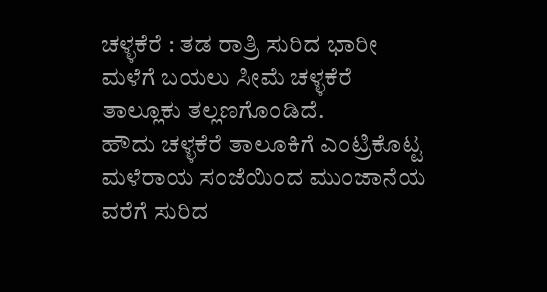ಚಳ್ಳಕೆರೆ : ತಡ ರಾತ್ರಿ ಸುರಿದ ಭಾರೀ ಮಳೆಗೆ ಬಯಲು ಸೀಮೆ ಚಳ್ಳಕೆರೆ ತಾಲ್ಲೂಕು ತಲ್ಲಣಗೊಂಡಿದೆ.
ಹೌದು ಚಳ್ಳಕೆರೆ ತಾಲೂಕಿಗೆ ಎಂಟ್ರಿಕೊಟ್ಟ ಮಳೆರಾಯ ಸಂಜೆಯಿಂದ ಮುಂಜಾನೆಯ ವರೆಗೆ ಸುರಿದ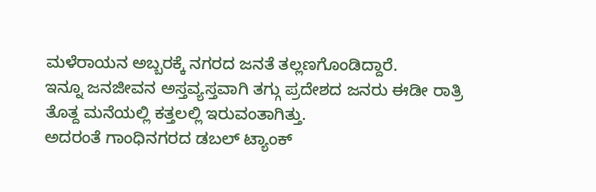ಮಳೆರಾಯನ ಅಬ್ಬರಕ್ಕೆ ನಗರದ ಜನತೆ ತಲ್ಲಣಗೊಂಡಿದ್ದಾರೆ.
ಇನ್ನೂ ಜನಜೀವನ ಅಸ್ತವ್ಯಸ್ತವಾಗಿ ತಗ್ಗು ಪ್ರದೇಶದ ಜನರು ಈಡೀ ರಾತ್ರಿ ತೊತ್ದ ಮನೆಯಲ್ಲಿ ಕತ್ತಲಲ್ಲಿ ಇರುವಂತಾಗಿತ್ತು.
ಅದರಂತೆ ಗಾಂಧಿನಗರದ ಡಬಲ್ ಟ್ಯಾಂಕ್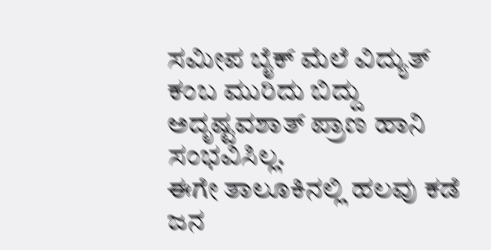ಸಮೀಪ ಬೈಕ್ ಮೆಲೆ ವಿದ್ಯುತ್ ಕಂಬ ಮುರಿದು ಬಿದ್ದು ಅದೃಷ್ಟವಶಾತ್ ಪ್ರಾಣ ಹಾನಿ ಸಂಭವಿಸಿಲ್ಲ.
ಈಗೇ ತಾಲೂಕಿನಲ್ಲಿ ಹಲವು ಕಡೆ ಜನ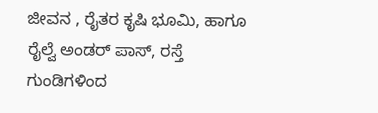ಜೀವನ , ರೈತರ ಕೃಷಿ ಭೂಮಿ, ಹಾಗೂ ರೈಲ್ವೆ ಅಂಡರ್ ಪಾಸ್, ರಸ್ತೆ ಗುಂಡಿಗಳಿಂದ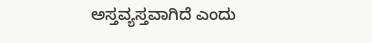ಅಸ್ತವ್ಯಸ್ತವಾಗಿದೆ ಎಂದು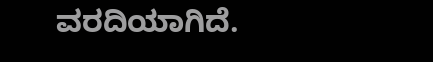ವರದಿಯಾಗಿದೆ.